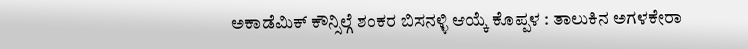ಅಕಾಡೆಮಿಕ್ ಕೌನ್ಸಿಲ್ಗೆ ಶಂಕರ ಬಿಸನಳ್ಳಿ ಆಯ್ಕೆ ಕೊಪ್ಪಳ : ತಾಲುಕಿನ ಅಗಳಕೇರಾ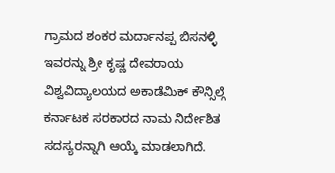ಗ್ರಾಮದ ಶಂಕರ ಮರ್ದಾನಪ್ಪ ಬಿಸನಳ್ಳಿ ಇವರನ್ನು ಶ್ರೀ ಕೃಷ್ಣ ದೇವರಾಯ ವಿಶ್ವವಿದ್ಯಾಲಯದ ಅಕಾಡೆಮಿಕ್ ಕೌನ್ಸಿಲ್ಗೆ ಕರ್ನಾಟಕ ಸರಕಾರದ ನಾಮ ನಿರ್ದೇಶಿತ ಸದಸ್ಯರನ್ನಾಗಿ ಆಯ್ಕೆ ಮಾಡಲಾಗಿದೆ.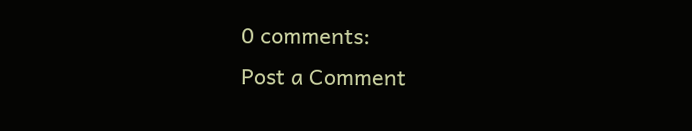0 comments:
Post a Comment